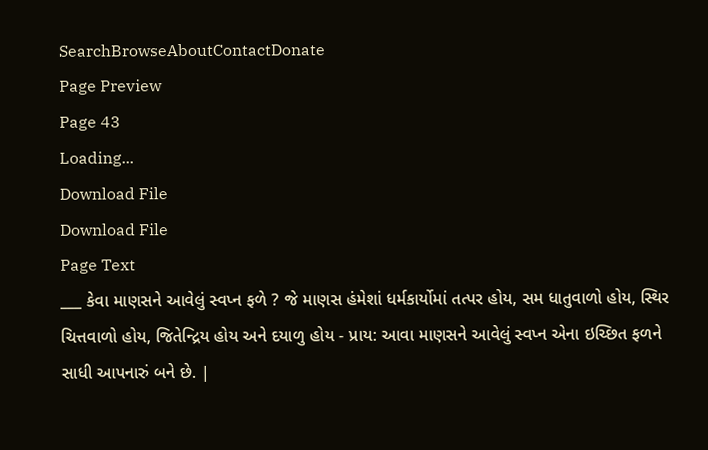SearchBrowseAboutContactDonate
Page Preview
Page 43
Loading...
Download File
Download File
Page Text
___ કેવા માણસને આવેલું સ્વપ્ન ફળે ? જે માણસ હંમેશાં ધર્મકાર્યોમાં તત્પર હોય, સમ ધાતુવાળો હોય, સ્થિર ચિત્તવાળો હોય, જિતેન્દ્રિય હોય અને દયાળુ હોય - પ્રાય: આવા માણસને આવેલું સ્વપ્ન એના ઇચ્છિત ફળને સાધી આપનારું બને છે. |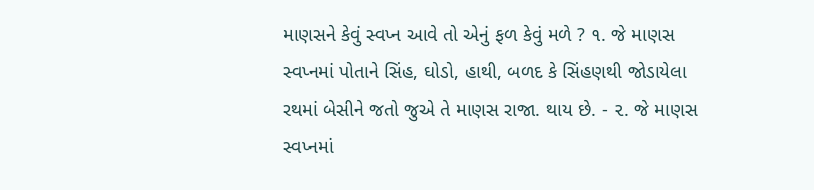માણસને કેવું સ્વપ્ન આવે તો એનું ફળ કેવું મળે ? ૧. જે માણસ સ્વપ્નમાં પોતાને સિંહ, ઘોડો, હાથી, બળદ કે સિંહણથી જોડાયેલા રથમાં બેસીને જતો જુએ તે માણસ રાજા. થાય છે. - ૨. જે માણસ સ્વપ્નમાં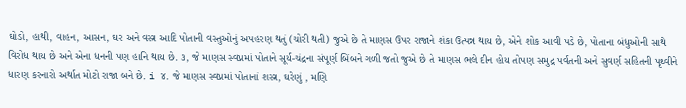ઘોડો, હાથી, વાહન, આસન, ઘર અને વસ્ત્ર આદિ પોતાની વસ્તુઓનું અપહરણ થતું (ચોરી થતી) જુએ છે તે માણસ ઉપર રાજાને શંકા ઉત્પન્ન થાય છે, એને શોક આવી પડે છે, પોતાના બંધુઓની સાથે વિરોધ થાય છે અને એના ધનની પણ હાનિ થાય છે. ૩, જે માણસ સ્વપ્નમાં પોતાને સૂર્ય-ચંદ્રના સંપૂર્ણ બિંબને ગળી જતો જુએ છે તે માણસ ભલે દીન હોય તોપણ સમુદ્ર પર્વતની અને સુવર્ણ સહિતની પૃથ્વીને ધારણ કરનારો અર્થાત મોટો રાજા બને છે. i ૪. જે માણસ સ્વપ્નમાં પોતાનાં શસ્ત્ર, ઘરેણું , મણિ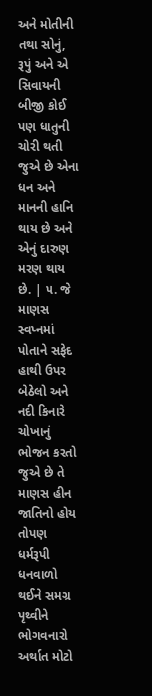અને મોતીની તથા સોનું, રૂપું અને એ સિવાયની બીજી કોઈ પણ ધાતુની ચોરી થતી જુએ છે એના ધન અને માનની હાનિ થાય છે અને એનું દારુણ મરણ થાય છે. | ૫. જે માણસ સ્વપ્નમાં પોતાને સફેદ હાથી ઉપર બેઠેલો અને નદી કિનારે ચોખાનું ભોજન કરતો જુએ છે તે માણસ હીન જાતિનો હોય તોપણ ધર્મરૂપી ધનવાળો થઈને સમગ્ર પૃથ્વીને ભોગવનારો અર્થાત મોટો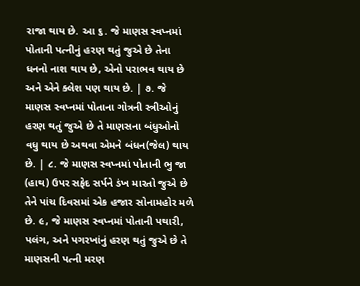રાજા થાય છે. આ ૬. જે માણસ સ્વપ્નમાં પોતાની પત્નીનું હરણ થતું જુએ છે તેના ધનનો નાશ થાય છે, એનો પરાભવ થાય છે અને એને ક્લેશ પણ થાય છે. | ૭. જે માણસ સ્વપ્નમાં પોતાના ગોત્રની સ્ત્રીઓનું હરણ થતું જુએ છે તે માણસના બંધુઓનો વધુ થાય છે અથવા એમને બંધન(જેલ) થાય છે. | ૮. જે માણસ સ્વપ્નમાં પોતાની ભુ જા (હાથ) ઉપર સફેદ સર્પને ડંખ મારતો જુએ છે તેને પાંચ દિવસમાં એક હજાર સોનામહોર મળે છે. ૯, જે માણસ સ્વપ્નમાં પોતાની પથારી, પલંગ, અને પગરખાંનું હરણ થતું જુએ છે તે માણસની પત્ની મરણ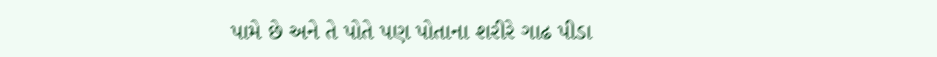પામે છે અને તે પોતે પણ પોતાના શરીરે ગાઢ પીડા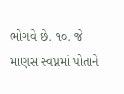ભોગવે છે. ૧૦. જે માણસ સ્વપ્નમાં પોતાને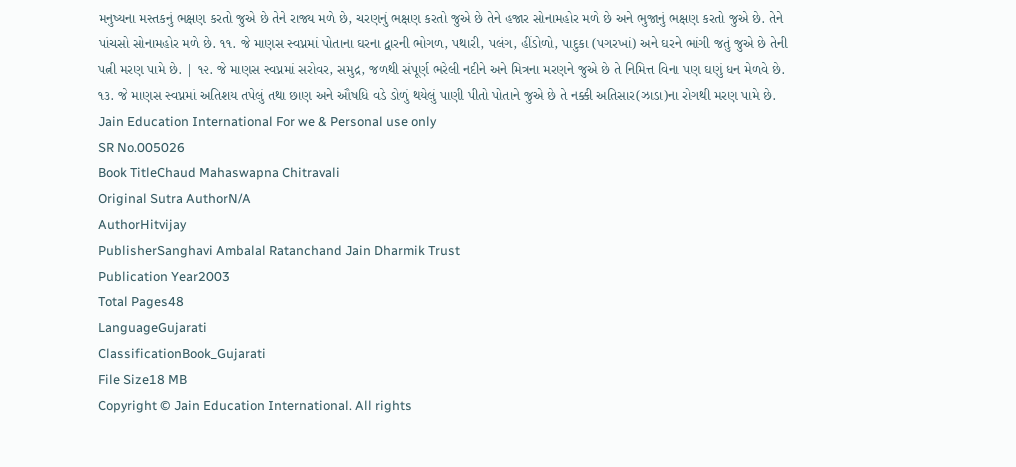મનુષ્યના મસ્તકનું ભક્ષણ કરતો જુએ છે તેને રાજ્ય મળે છે, ચરણનું ભક્ષણ કરતો જુએ છે તેને હજાર સોનામહોર મળે છે અને ભુજાનું ભક્ષણ કરતો જુએ છે. તેને પાંચસો સોનામહોર મળે છે. ૧૧. જે માણસ સ્વપ્નમાં પોતાના ઘરના દ્વારની ભોગળ, પથારી, પલંગ, હીંડોળો, પાદુકા (પગરખાં) અને ઘરને ભાંગી જતું જુએ છે તેની પત્ની મરણ પામે છે. | ૧૨. જે માણસ સ્વપ્નમાં સરોવર, સમુદ્ર, જળથી સંપૂર્ણ ભરેલી નદીને અને મિત્રના મરણને જુએ છે તે નિમિત્ત વિના પણ ઘણું ધન મેળવે છે. ૧૩. જે માણસ સ્વપ્નમાં અતિશય તપેલું તથા છાણ અને ઔષધિ વડે ડોળું થયેલું પાણી પીતો પોતાને જુએ છે તે નક્કી અતિસાર(ઝાડા)ના રોગથી મરણ પામે છે. Jain Education International For we & Personal use only
SR No.005026
Book TitleChaud Mahaswapna Chitravali
Original Sutra AuthorN/A
AuthorHitvijay
PublisherSanghavi Ambalal Ratanchand Jain Dharmik Trust
Publication Year2003
Total Pages48
LanguageGujarati
ClassificationBook_Gujarati
File Size18 MB
Copyright © Jain Education International. All rights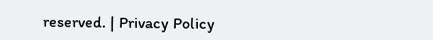reserved. | Privacy Policy